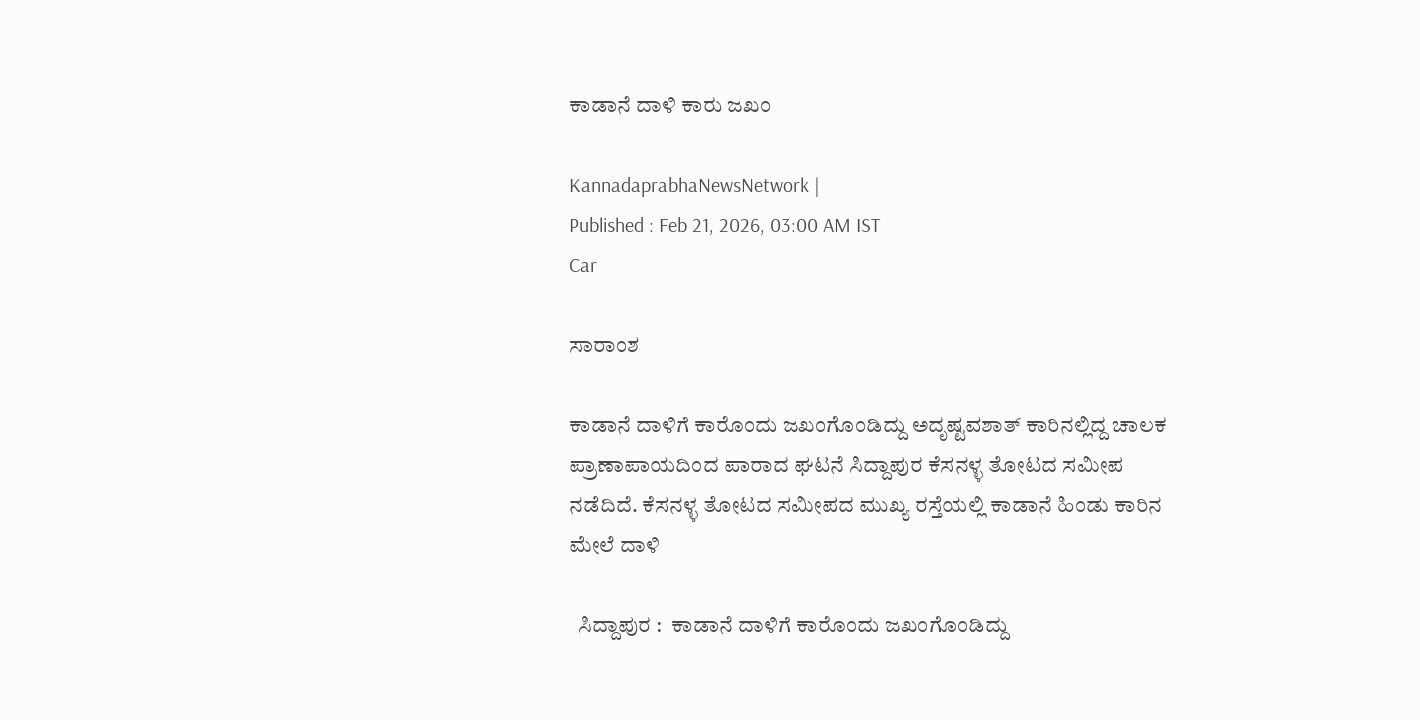ಕಾಡಾನೆ ದಾಳಿ ಕಾರು ಜಖಂ

KannadaprabhaNewsNetwork |
Published : Feb 21, 2026, 03:00 AM IST
Car

ಸಾರಾಂಶ

ಕಾಡಾನೆ ದಾಳಿಗೆ ಕಾರೊಂದು ಜಖಂಗೊಂಡಿದ್ದು ಅದೃಷ್ಟವಶಾತ್ ಕಾರಿನಲ್ಲಿದ್ದ ಚಾಲಕ ಪ್ರಾಣಾಪಾಯದಿಂದ ಪಾರಾದ ಘಟನೆ ಸಿದ್ದಾಪುರ ಕೆಸನಳ್ಳ ತೋಟದ ಸಮೀಪ ನಡೆದಿದೆ. ಕೆಸನಳ್ಳ ತೋಟದ ಸಮೀಪದ ಮುಖ್ಯ ರಸ್ತೆಯಲ್ಲಿ ಕಾಡಾನೆ ಹಿಂಡು ಕಾರಿನ ಮೇಲೆ ದಾಳಿ

  ಸಿದ್ದಾಪುರ :  ಕಾಡಾನೆ ದಾಳಿಗೆ ಕಾರೊಂದು ಜಖಂಗೊಂಡಿದ್ದು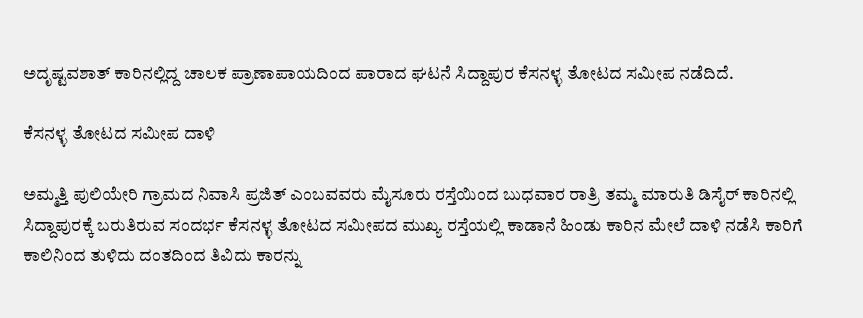ಅದೃಷ್ಟವಶಾತ್ ಕಾರಿನಲ್ಲಿದ್ದ ಚಾಲಕ ಪ್ರಾಣಾಪಾಯದಿಂದ ಪಾರಾದ ಘಟನೆ ಸಿದ್ದಾಪುರ ಕೆಸನಳ್ಳ ತೋಟದ ಸಮೀಪ ನಡೆದಿದೆ.

ಕೆಸನಳ್ಳ ತೋಟದ ಸಮೀಪ ದಾಳಿ

ಅಮ್ಮತ್ತಿ ಪುಲಿಯೇರಿ ಗ್ರಾಮದ ನಿವಾಸಿ‌ ಪ್ರಜಿತ್‌ ಎಂಬವವರು ಮೈಸೂರು ರಸ್ತೆಯಿಂದ ಬುಧವಾರ ರಾತ್ರಿ ತಮ್ಮ ಮಾರುತಿ ಡಿಸೈರ್ ಕಾರಿನಲ್ಲಿ ಸಿದ್ದಾಪುರಕ್ಕೆ ಬರುತಿರುವ ಸಂದರ್ಭ ಕೆಸನಳ್ಳ ತೋಟದ ಸಮೀಪದ ಮುಖ್ಯ ರಸ್ತೆಯಲ್ಲಿ ಕಾಡಾನೆ ಹಿಂಡು ಕಾರಿನ ಮೇಲೆ ದಾಳಿ ನಡೆಸಿ ಕಾರಿಗೆ ಕಾಲಿನಿಂದ ತುಳಿದು ದಂತದಿಂದ ತಿವಿದು ಕಾರನ್ನು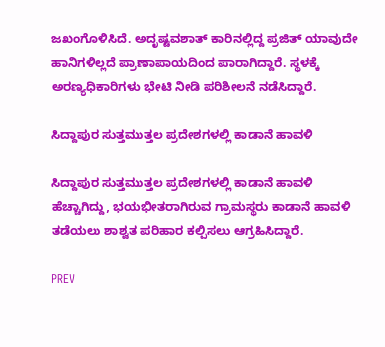ಜಖಂಗೊಳಿಸಿದೆ. ಅದೃಷ್ಟವಶಾತ್ ಕಾರಿನಲ್ಲಿದ್ದ ಪ್ರಜಿತ್ ಯಾವುದೇ ಹಾನಿಗಳಿಲ್ಲದೆ ಪ್ರಾಣಾಪಾಯದಿಂದ ಪಾರಾಗಿದ್ದಾರೆ. ಸ್ಥಳಕ್ಕೆ ಅರಣ್ಯಧಿಕಾರಿಗಳು ಭೇಟಿ ನೀಡಿ ಪರಿಶೀಲನೆ ನಡೆಸಿದ್ದಾರೆ.

ಸಿದ್ದಾಪುರ ಸುತ್ತಮುತ್ತಲ ಪ್ರದೇಶಗಳಲ್ಲಿ ಕಾಡಾನೆ ಹಾವಳಿ

ಸಿದ್ದಾಪುರ ಸುತ್ತಮುತ್ತಲ ಪ್ರದೇಶಗಳಲ್ಲಿ ಕಾಡಾನೆ ಹಾವಳಿ ಹೆಚ್ಚಾಗಿದ್ದು, ಭಯಭೀತರಾಗಿರುವ ಗ್ರಾಮಸ್ಥರು ಕಾಡಾನೆ ಹಾವಳಿ ತಡೆಯಲು ಶಾಶ್ವತ ಪರಿಹಾರ ಕಲ್ಪಿಸಲು ಆಗ್ರಹಿಸಿದ್ದಾರೆ.

PREV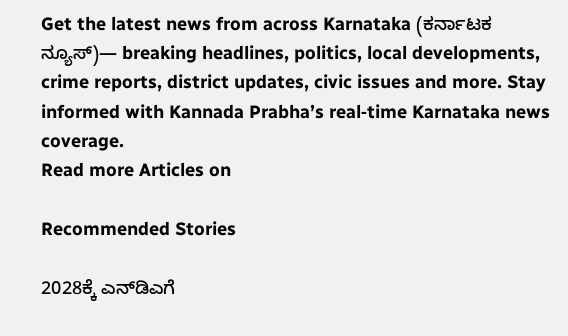Get the latest news from across Karnataka (ಕರ್ನಾಟಕ ನ್ಯೂಸ್)— breaking headlines, politics, local developments, crime reports, district updates, civic issues and more. Stay informed with Kannada Prabha’s real‑time Karnataka news coverage.
Read more Articles on

Recommended Stories

2028ಕ್ಕೆ ಎನ್‌ಡಿಎಗೆ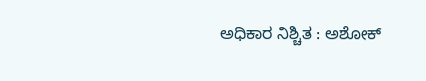ಅಧಿಕಾರ ನಿಶ್ಚಿತ : ಅಶೋಕ್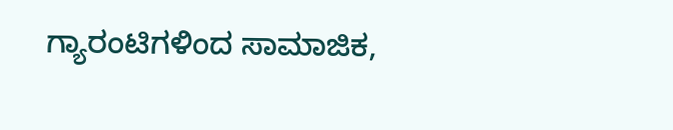ಗ್ಯಾರಂಟಿಗಳಿಂದ ಸಾಮಾಜಿಕ,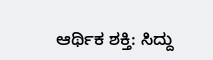ಆರ್ಥಿಕ ಶಕ್ತಿ: ಸಿದ್ದು